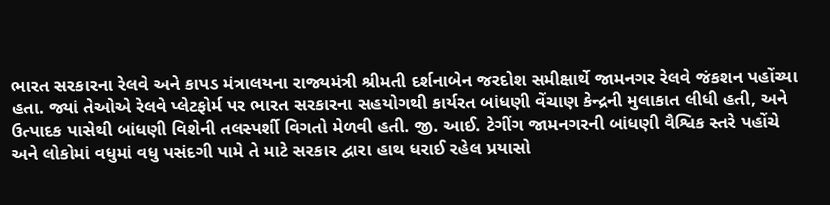ભારત સરકારના રેલવે અને કાપડ મંત્રાલયના રાજ્યમંત્રી શ્રીમતી દર્શનાબેન જરદોશ સમીક્ષાર્થે જામનગર રેલવે જંકશન પહોંચ્યા
હતા. જ્યાં તેઓએ રેલવે પ્લેટફોર્મ પર ભારત સરકારના સહયોગથી કાર્યરત બાંધણી વેંચાણ કેન્દ્રની મુલાકાત લીધી હતી, અને
ઉત્પાદક પાસેથી બાંધણી વિશેની તલસ્પર્શી વિગતો મેળવી હતી. જી. આઈ. ટેગીંગ જામનગરની બાંધણી વૈશ્વિક સ્તરે પહોંચે
અને લોકોમાં વધુમાં વધુ પસંદગી પામે તે માટે સરકાર દ્વારા હાથ ધરાઈ રહેલ પ્રયાસો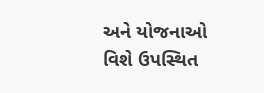અને યોજનાઓ વિશે ઉપસ્થિત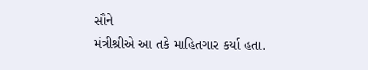સૌને
મંત્રીશ્રીએ આ તકે માહિતગાર કર્યા હતા.